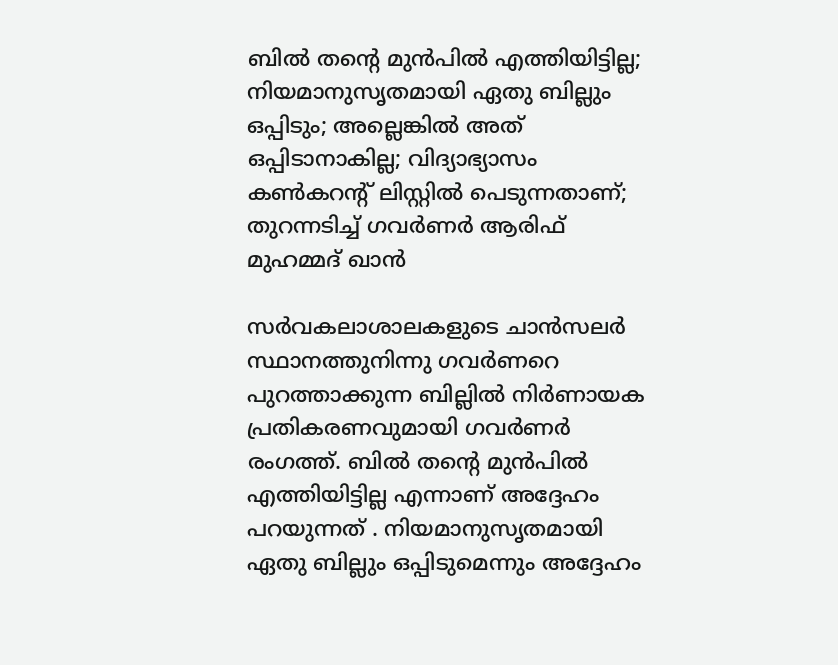ബിൽ തന്റെ മുൻപിൽ എത്തിയിട്ടില്ല; നിയമാനുസൃതമായി ഏതു ബില്ലും ഒപ്പിടും; അല്ലെങ്കിൽ അത് ഒപ്പിടാനാകില്ല; വിദ്യാഭ്യാസം കൺകറന്റ് ലിസ്റ്റിൽ പെടുന്നതാണ്; തുറന്നടിച്ച് ഗവർണർ ആരിഫ് മുഹമ്മദ് ഖാൻ

സർവകലാശാലകളുടെ ചാൻസലർ സ്ഥാനത്തുനിന്നു ഗവർണറെ പുറത്താക്കുന്ന ബില്ലിൽ നിർണായക പ്രതികരണവുമായി ഗവർണർ രംഗത്ത്. ബിൽ തന്റെ മുൻപിൽ എത്തിയിട്ടില്ല എന്നാണ് അദ്ദേഹം പറയുന്നത് . നിയമാനുസൃതമായി ഏതു ബില്ലും ഒപ്പിടുമെന്നും അദ്ദേഹം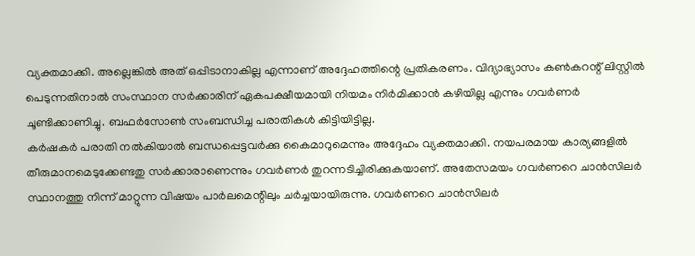വ്യക്തമാക്കി. അല്ലെങ്കിൽ അത് ഒപ്പിടാനാകില്ല എന്നാണ് അദ്ദേഹത്തിന്റെ പ്രതികരണം. വിദ്യാഭ്യാസം കൺകറന്റ് ലിസ്റ്റിൽ പെടുന്നതിനാൽ സംസ്ഥാന സർക്കാരിന് ഏകപക്ഷീയമായി നിയമം നിർമിക്കാൻ കഴിയില്ല എന്നും ഗവർണർ ചൂണ്ടിക്കാണിച്ചു. ബഫർസോൺ സംബന്ധിച്ച പരാതികൾ കിട്ടിയിട്ടില്ല.
കർഷകർ പരാതി നൽകിയാൽ ബന്ധപ്പെട്ടവർക്കു കൈമാറുമെന്നും അദ്ദേഹം വ്യക്തമാക്കി. നയപരമായ കാര്യങ്ങളിൽ തീരുമാനമെടുക്കേണ്ടതു സർക്കാരാണെന്നും ഗവർണർ തുറന്നടിച്ചിരിക്കുകയാണ്. അതേസമയം ഗവർണറെ ചാൻസിലർ സ്ഥാനത്തു നിന്ന് മാറ്റുന്ന വിഷയം പാർലമെന്റിലും ചർച്ചയായിരുന്നു. ഗവർണറെ ചാൻസിലർ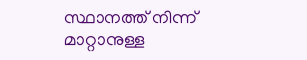സ്ഥാനത്ത് നിന്ന് മാറ്റാനുള്ള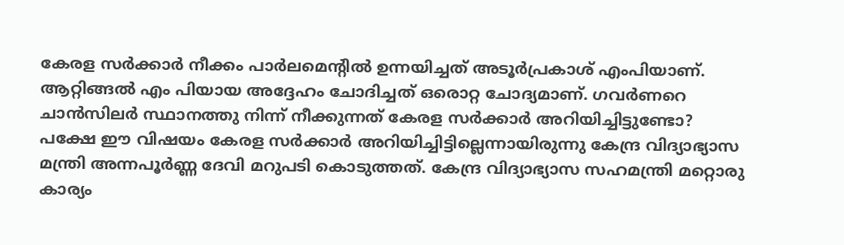കേരള സർക്കാർ നീക്കം പാർലമെന്റിൽ ഉന്നയിച്ചത് അടൂർപ്രകാശ് എംപിയാണ്.
ആറ്റിങ്ങൽ എം പിയായ അദ്ദേഹം ചോദിച്ചത് ഒരൊറ്റ ചോദ്യമാണ്. ഗവർണറെ ചാൻസിലർ സ്ഥാനത്തു നിന്ന് നീക്കുന്നത് കേരള സർക്കാർ അറിയിച്ചിട്ടുണ്ടോ? പക്ഷേ ഈ വിഷയം കേരള സർക്കാർ അറിയിച്ചിട്ടില്ലെന്നായിരുന്നു കേന്ദ്ര വിദ്യാഭ്യാസ മന്ത്രി അന്നപൂർണ്ണ ദേവി മറുപടി കൊടുത്തത്. കേന്ദ്ര വിദ്യാഭ്യാസ സഹമന്ത്രി മറ്റൊരു കാര്യം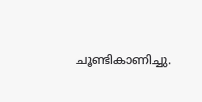ചൂണ്ടികാണിച്ചു.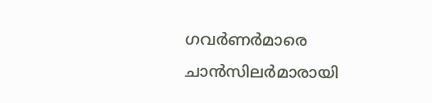ഗവർണർമാരെ ചാൻസിലർമാരായി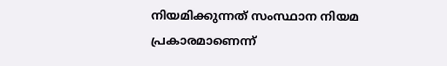നിയമിക്കുന്നത് സംസ്ഥാന നിയമ പ്രകാരമാണെന്ന്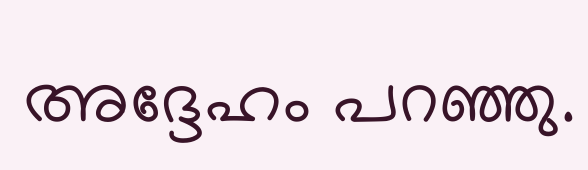അദ്ദേഹം പറഞ്ഞു.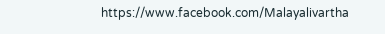https://www.facebook.com/Malayalivartha